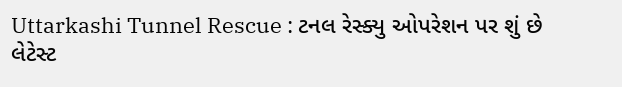Uttarkashi Tunnel Rescue : ટનલ રેસ્ક્યુ ઓપરેશન પર શું છે લેટેસ્ટ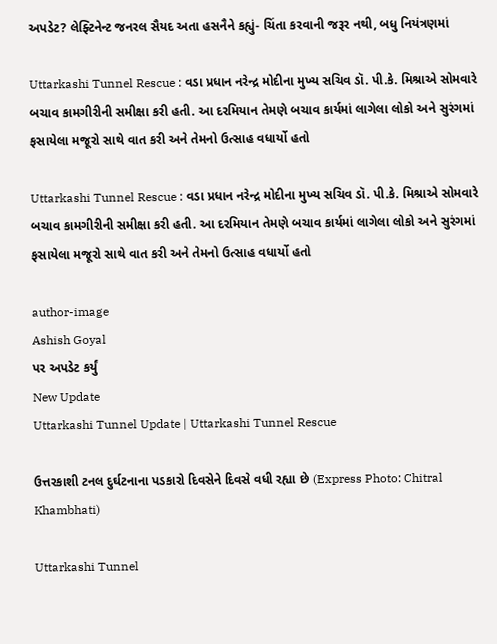અપડેટ? લેફ્ટિનેન્ટ જનરલ સૈયદ અતા હસનૈને કહ્યું- ચિંતા કરવાની જરૂર નથી, બધુ નિયંત્રણમાં

Uttarkashi Tunnel Rescue : વડા પ્રધાન નરેન્દ્ર મોદીના મુખ્ય સચિવ ડૉ. પી.કે. મિશ્રાએ સોમવારે બચાવ કામગીરીની સમીક્ષા કરી હતી. આ દરમિયાન તેમણે બચાવ કાર્યમાં લાગેલા લોકો અને સુરંગમાં ફસાયેલા મજૂરો સાથે વાત કરી અને તેમનો ઉત્સાહ વધાર્યો હતો

Uttarkashi Tunnel Rescue : વડા પ્રધાન નરેન્દ્ર મોદીના મુખ્ય સચિવ ડૉ. પી.કે. મિશ્રાએ સોમવારે બચાવ કામગીરીની સમીક્ષા કરી હતી. આ દરમિયાન તેમણે બચાવ કાર્યમાં લાગેલા લોકો અને સુરંગમાં ફસાયેલા મજૂરો સાથે વાત કરી અને તેમનો ઉત્સાહ વધાર્યો હતો

author-image
Ashish Goyal
પર અપડેટ કર્યું
New Update
Uttarkashi Tunnel Update | Uttarkashi Tunnel Rescue

ઉત્તરકાશી ટનલ દુર્ઘટનાના પડકારો દિવસેને દિવસે વધી રહ્યા છે (Express Photo: Chitral Khambhati)

Uttarkashi Tunnel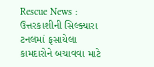Rescue News : ઉત્તરકાશીની સિલ્ક્યારા ટનલમાં ફસાયેલા કામદારોને બચાવવા માટે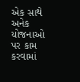એક સાથે અનેક યોજનાઓ પર કામ કરવામાં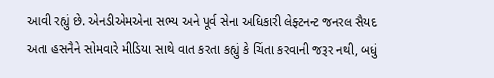આવી રહ્યું છે. એનડીએમએના સભ્ય અને પૂર્વ સેના અધિકારી લેફ્ટનન્ટ જનરલ સૈયદ અતા હસનૈને સોમવારે મીડિયા સાથે વાત કરતા કહ્યું કે ચિંતા કરવાની જરૂર નથી, બધું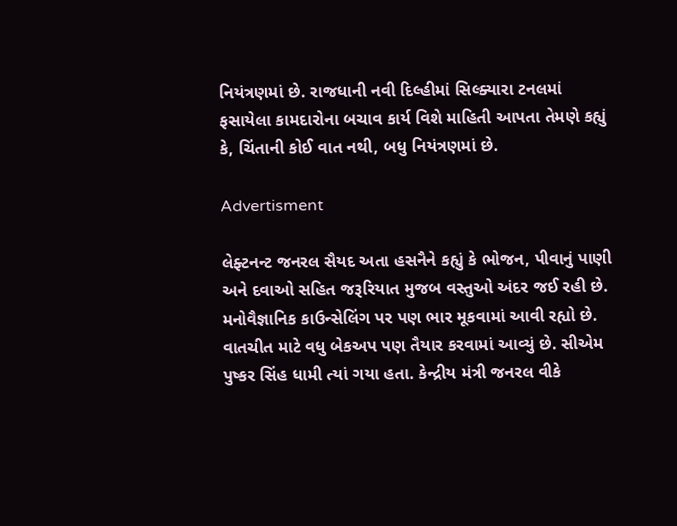નિયંત્રણમાં છે. રાજધાની નવી દિલ્હીમાં સિલ્ક્યારા ટનલમાં ફસાયેલા કામદારોના બચાવ કાર્ય વિશે માહિતી આપતા તેમણે કહ્યું કે, ચિંતાની કોઈ વાત નથી, બધુ નિયંત્રણમાં છે.

Advertisment

લેફ્ટનન્ટ જનરલ સૈયદ અતા હસનૈને કહ્યું કે ભોજન, પીવાનું પાણી અને દવાઓ સહિત જરૂરિયાત મુજબ વસ્તુઓ અંદર જઈ રહી છે. મનોવૈજ્ઞાનિક કાઉન્સેલિંગ પર પણ ભાર મૂકવામાં આવી રહ્યો છે. વાતચીત માટે વધુ બેકઅપ પણ તૈયાર કરવામાં આવ્યું છે. સીએમ પુષ્કર સિંહ ધામી ત્યાં ગયા હતા. કેન્દ્રીય મંત્રી જનરલ વીકે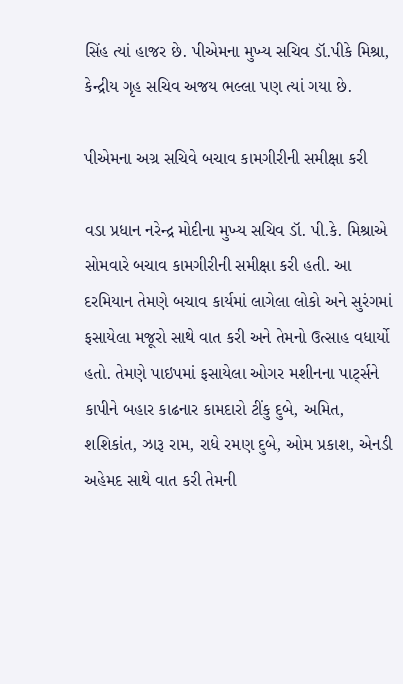સિંહ ત્યાં હાજર છે. પીએમના મુખ્ય સચિવ ડૉ.પીકે મિશ્રા, કેન્દ્રીય ગૃહ સચિવ અજય ભલ્લા પણ ત્યાં ગયા છે.

પીએમના અગ્ર સચિવે બચાવ કામગીરીની સમીક્ષા કરી

વડા પ્રધાન નરેન્દ્ર મોદીના મુખ્ય સચિવ ડૉ. પી.કે. મિશ્રાએ સોમવારે બચાવ કામગીરીની સમીક્ષા કરી હતી. આ દરમિયાન તેમણે બચાવ કાર્યમાં લાગેલા લોકો અને સુરંગમાં ફસાયેલા મજૂરો સાથે વાત કરી અને તેમનો ઉત્સાહ વધાર્યો હતો. તેમણે પાઇપમાં ફસાયેલા ઓગર મશીનના પાર્ટ્સને કાપીને બહાર કાઢનાર કામદારો ટીંકુ દુબે, અમિત, શશિકાંત, ઝારૂ રામ, રાધે રમણ દુબે, ઓમ પ્રકાશ, એનડી અહેમદ સાથે વાત કરી તેમની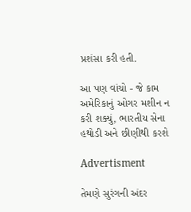પ્રશંસા કરી હતી.

આ પણ વાંચો - જે કામ અમેરિકાનું ઓગર મશીન ન કરી શક્યું, ભારતીય સેના હથોડી અને છીણીથી કરશે

Advertisment

તેમણે સુરંગની અંદર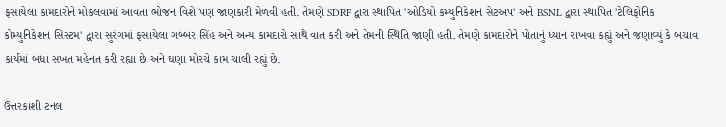ફસાયેલા કામદારોને મોકલવામાં આવતા ભોજન વિશે પણ જાણકારી મેળવી હતી. તેમણે SDRF દ્વારા સ્થાપિત 'ઓડિયો કમ્યુનિકેશન સેટઅપ' અને BSNL દ્વારા સ્થાપિત 'ટેલિફોનિક કોમ્યુનિકેશન સિસ્ટમ' દ્વારા સુરંગમાં ફસાયેલા ગબ્બર સિંહ અને અન્ય કામદારો સાથે વાત કરી અને તેમની સ્થિતિ જાણી હતી. તેમણે કામદારોને પોતાનું ધ્યાન રાખવા કહ્યું અને જણાવ્યું કે બચાવ કાર્યમાં બધા સખત મહેનત કરી રહ્યા છે અને ઘણા મોરચે કામ ચાલી રહ્યું છે.

ઉત્તરકાશી ટનલ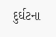દુર્ઘટના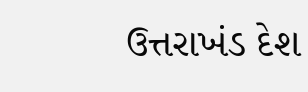ઉત્તરાખંડ દેશ